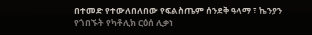በተመድ የተውለበለበው የፍልስጤም ሰንደቅ ዓላማ ፣ ኬንያን የጎበኙት የካቶሊክ ርዕሰ ሊቃነ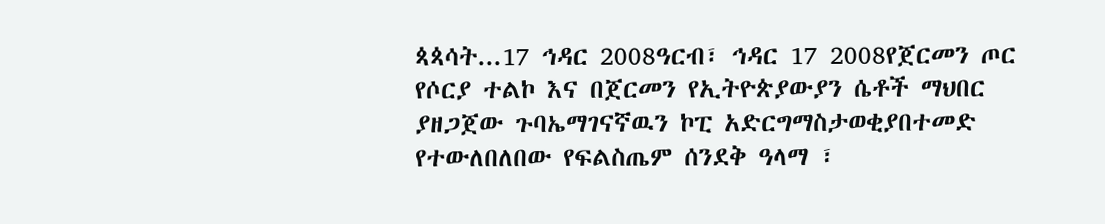ጳጳሳት...17 ኅዳር 2008ዓርብ፣ ኅዳር 17 2008የጀርመን ጦር የሶርያ ተልኮ እና በጀርመን የኢትዮጵያውያን ሴቶች ማህበር ያዘጋጀው ጉባኤማገናኛዉን ኮፒ አድርግማስታወቂያበተመድ የተውለበለበው የፍልስጤም ሰንደቅ ዓላማ ፣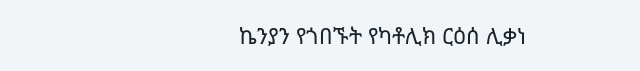ኬንያን የጎበኙት የካቶሊክ ርዕሰ ሊቃነ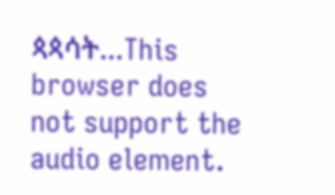ጳጳሳት...This browser does not support the audio element.